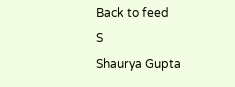Back to feed
S
Shaurya Gupta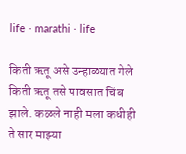life · marathi · life

किती ऋतू असे उन्हाळ्यात गेले किती ऋतू तसे पावसात चिंब झाले. कळले नाही मला कधीही ते सार माझ्या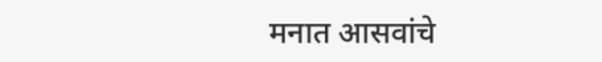मनात आसवांचे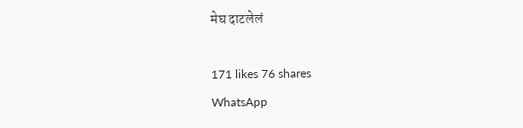मेघ दाटलेलं

171 likes 76 shares
WhatsApp